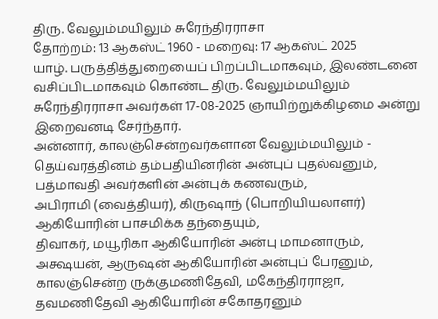திரு. வேலும்மயிலும் சுரேந்திரராசா
தோற்றம்: 13 ஆகஸ்ட் 1960 - மறைவு: 17 ஆகஸ்ட் 2025
யாழ். பருத்தித்துறையைப் பிறப்பிடமாகவும், இலண்டனை வசிப்பிடமாகவும் கொண்ட திரு. வேலும்மயிலும் சுரேந்திரராசா அவர்கள் 17-08-2025 ஞாயிற்றுக்கிழமை அன்று இறைவனடி சேர்ந்தார்.
அன்னார், காலஞ்சென்றவர்களான வேலும்மயிலும் - தெய்வரத்தினம் தம்பதியினரின் அன்புப் புதல்வனும்,
பத்மாவதி அவர்களின் அன்புக் கணவரும்,
அபிராமி (வைத்தியர்), கிருஷாந் (பொறியியலாளர்) ஆகியோரின் பாசமிக்க தந்தையும்,
திவாகர், மயூரிகா ஆகியோரின் அன்பு மாமனாரும்,
அக்ஷயன், ஆருஷன் ஆகியோரின் அன்புப் பேரனும்,
காலஞ்சென்ற ருக்குமணிதேவி, மகேந்திரராஜா, தவமணிதேவி ஆகியோரின் சகோதரனும்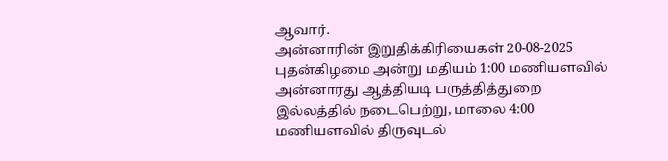ஆவார்.
அன்னாரின் இறுதிக்கிரியைகள் 20-08-2025 புதன்கிழமை அன்று மதியம் 1:00 மணியளவில் அன்னாரது ஆத்தியடி பருத்தித்துறை இல்லத்தில் நடைபெற்று, மாலை 4:00 மணியளவில் திருவுடல்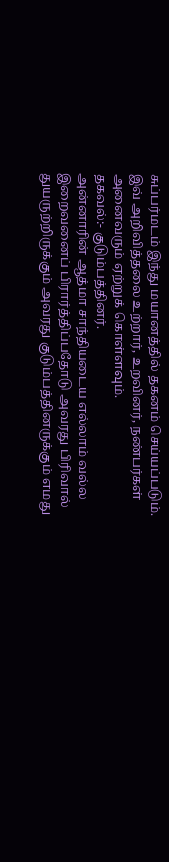சுப்பர்மடம் இந்து மயானத்தில் தகனம் செய்யப்படும்.
இவ் அறிவித்தலை உற்றார், உறவினர், நண்பர்கள் அனைவரும் ஏற்றுக் கொள்ளவும்.
தகவல்:- குடும்பத்தினர்.
அன்னாரின் ஆத்மா சாந்தியடைய எல்லாம் வல்ல இறைவனைப் பிரார்த்திப்பதோடு அவரது பிரிவால் துயருற்றிருக்கும் அவரது குடும்பத்தினருக்கும் எமது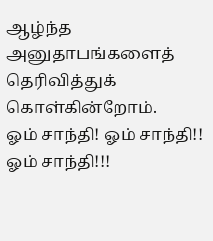ஆழ்ந்த அனுதாபங்களைத் தெரிவித்துக் கொள்கின்றோம்.
ஓம் சாந்தி! ஓம் சாந்தி!! ஓம் சாந்தி!!!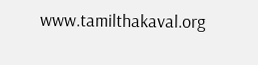www.tamilthakaval.org